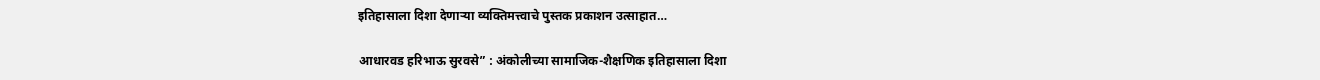इतिहासाला दिशा देणाऱ्या व्यक्तिमत्त्वाचे पुस्तक प्रकाशन उत्साहात…

आधारवड हरिभाऊ सुरवसे” : अंकोलीच्या सामाजिक-शैक्षणिक इतिहासाला दिशा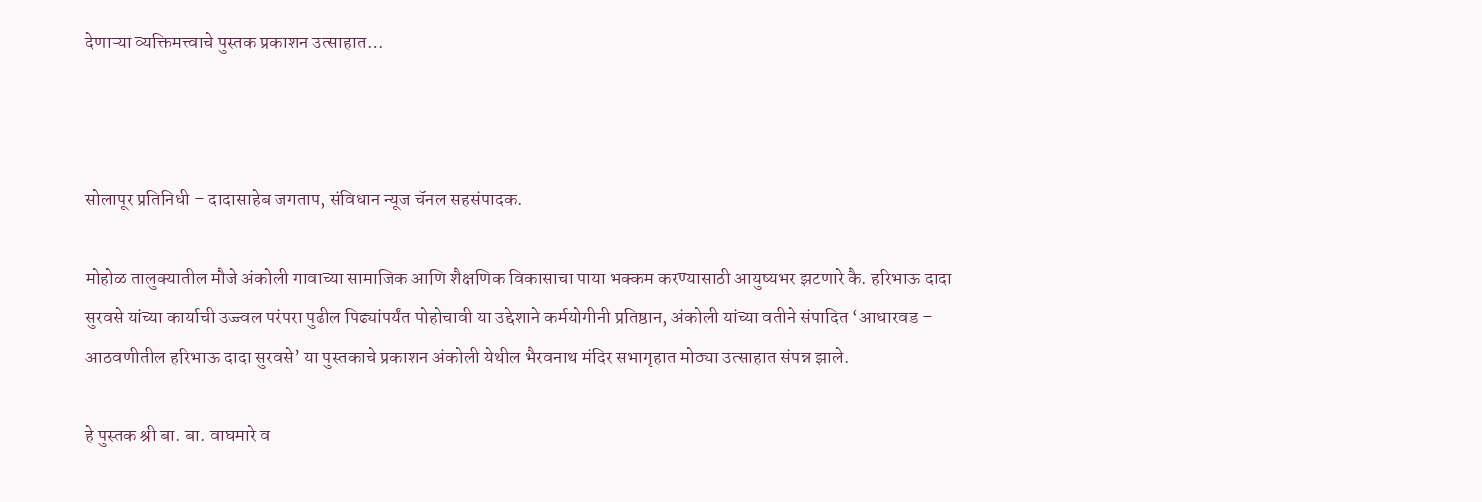देणाऱ्या व्यक्तिमत्त्वाचे पुस्तक प्रकाशन उत्साहात…



सोलापूर प्रतिनिधी – दादासाहेब जगताप, संविधान न्यूज चॅनल सहसंपादक.

मोहोळ तालुक्यातील मौजे अंकोली गावाच्या सामाजिक आणि शैक्षणिक विकासाचा पाया भक्कम करण्यासाठी आयुष्यभर झटणारे कै. हरिभाऊ दादा सुरवसे यांच्या कार्याची उज्ज्वल परंपरा पुढील पिढ्यांपर्यंत पोहोचावी या उद्देशाने कर्मयोगीनी प्रतिष्ठान, अंकोली यांच्या वतीने संपादित ‘आधारवड – आठवणीतील हरिभाऊ दादा सुरवसे’ या पुस्तकाचे प्रकाशन अंकोली येथील भैरवनाथ मंदिर सभागृहात मोठ्या उत्साहात संपन्न झाले.

हे पुस्तक श्री बा. बा. वाघमारे व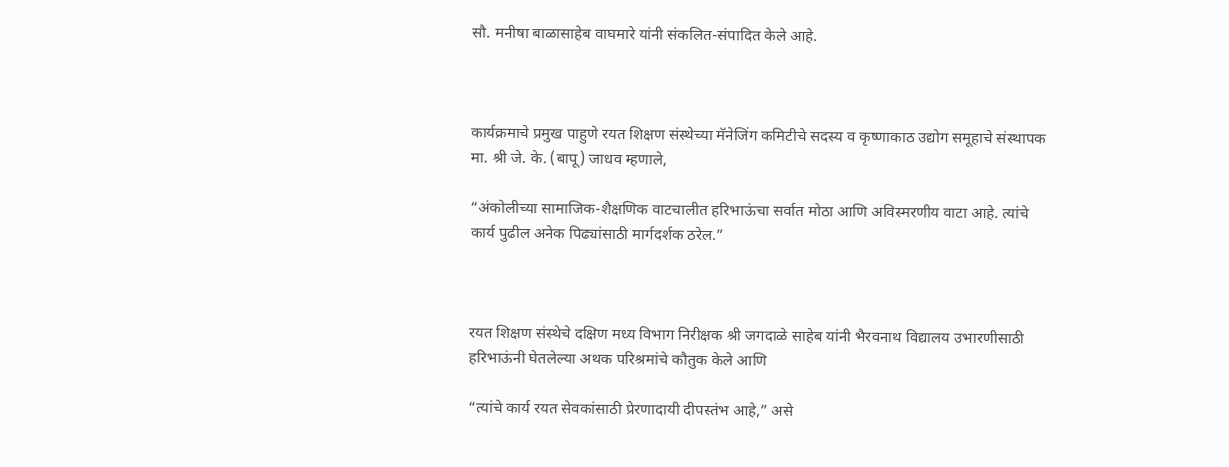सौ. मनीषा बाळासाहेब वाघमारे यांनी संकलित-संपादित केले आहे.



कार्यक्रमाचे प्रमुख पाहुणे रयत शिक्षण संस्थेच्या मॅनेजिंग कमिटीचे सदस्य व कृष्णाकाठ उद्योग समूहाचे संस्थापक मा. श्री जे. के. (बापू) जाधव म्हणाले,

“अंकोलीच्या सामाजिक-शैक्षणिक वाटचालीत हरिभाऊंचा सर्वात मोठा आणि अविस्मरणीय वाटा आहे. त्यांचे कार्य पुढील अनेक पिढ्यांसाठी मार्गदर्शक ठरेल.”



रयत शिक्षण संस्थेचे दक्षिण मध्य विभाग निरीक्षक श्री जगदाळे साहेब यांनी भैरवनाथ विद्यालय उभारणीसाठी हरिभाऊंनी घेतलेल्या अथक परिश्रमांचे कौतुक केले आणि

“त्यांचे कार्य रयत सेवकांसाठी प्रेरणादायी दीपस्तंभ आहे,” असे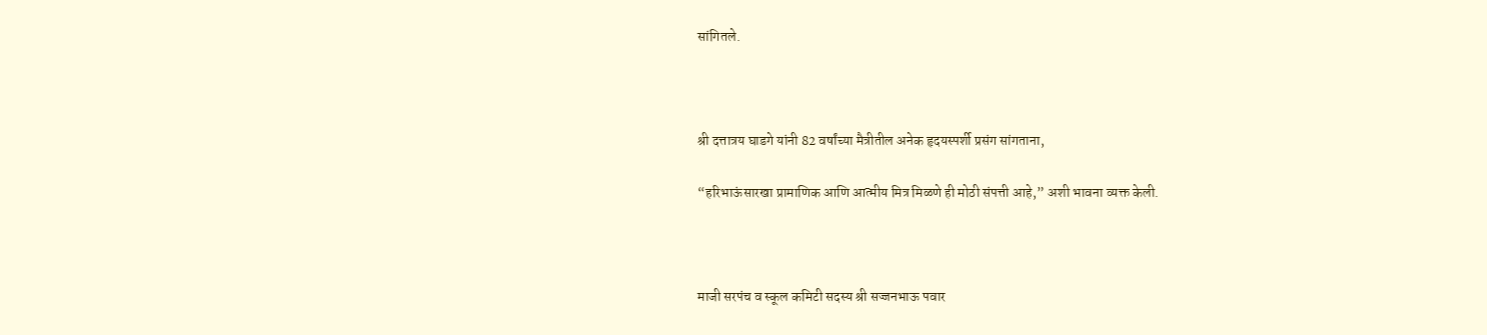सांगितले.



श्री दत्तात्रय घाडगे यांनी 82 वर्षांच्या मैत्रीतील अनेक हृदयस्पर्शी प्रसंग सांगताना,

“हरिभाऊंसारखा प्रामाणिक आणि आत्मीय मित्र मिळणे ही मोठी संपत्ती आहे,” अशी भावना व्यक्त केली.



माजी सरपंच व स्कूल कमिटी सदस्य श्री सज्जनभाऊ पवार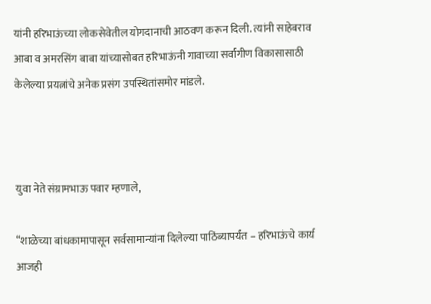यांनी हरिभाऊंच्या लोकसेवेतील योगदानाची आठवण करून दिली. त्यांनी साहेबराव आबा व अमरसिंग बाबा यांच्यासोबत हरिभाऊंनी गावाच्या सर्वांगीण विकासासाठी केलेल्या प्रयत्नांचे अनेक प्रसंग उपस्थितांसमोर मांडले.



युवा नेते संग्रामभाऊ पवार म्हणाले,

“शाळेच्या बांधकामापासून सर्वसामान्यांना दिलेल्या पाठिंब्यापर्यंत – हरिभाऊंचे कार्य आजही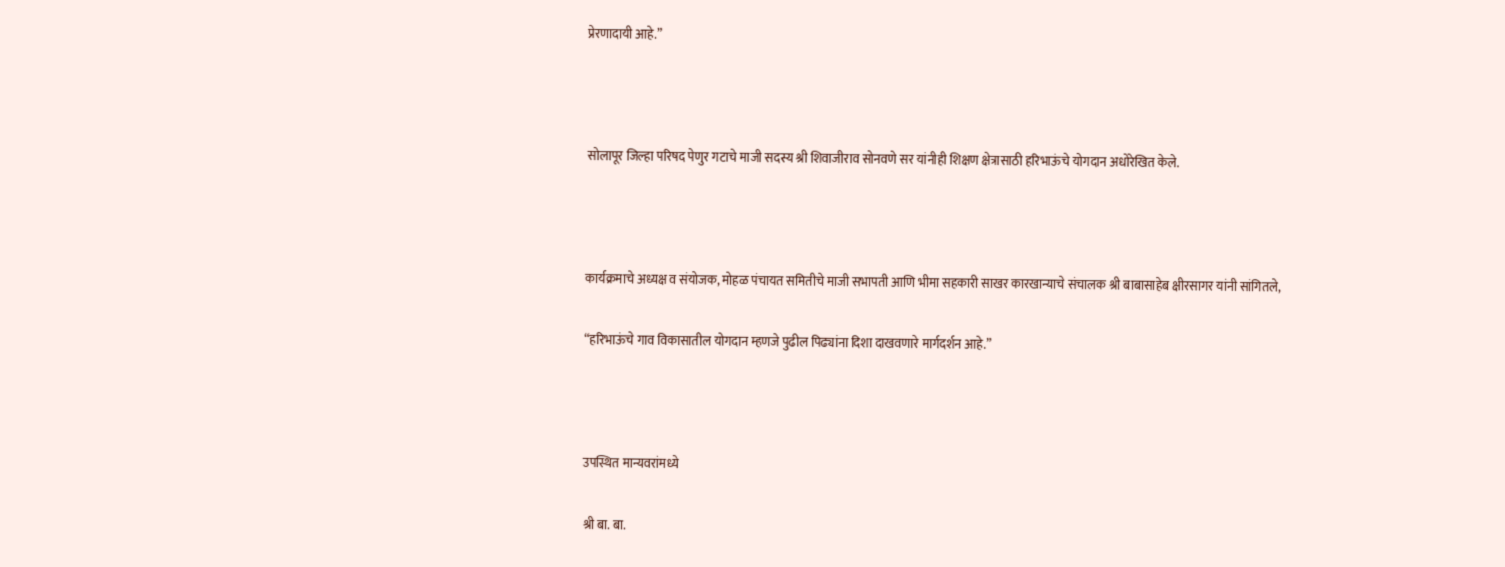प्रेरणादायी आहे.”



सोलापूर जिल्हा परिषद पेणुर गटाचे माजी सदस्य श्री शिवाजीराव सोनवणे सर यांनीही शिक्षण क्षेत्रासाठी हरिभाऊंचे योगदान अधोरेखित केले.



कार्यक्रमाचे अध्यक्ष व संयोजक, मोहळ पंचायत समितीचे माजी सभापती आणि भीमा सहकारी साखर कारखान्याचे संचालक श्री बाबासाहेब क्षीरसागर यांनी सांगितले,

“हरिभाऊंचे गाव विकासातील योगदान म्हणजे पुढील पिढ्यांना दिशा दाखवणारे मार्गदर्शन आहे.”



उपस्थित मान्यवरांमध्ये

श्री बा. बा.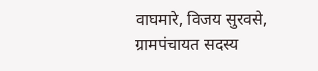वाघमारे, विजय सुरवसे, ग्रामपंचायत सदस्य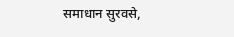समाधान सुरवसे,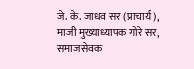जे. के. जाधव सर (प्राचार्य), माजी मुख्याध्यापक गोरे सर, समाजसेवक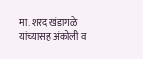मा. शरद खंडागळे यांच्यासह अंकोली व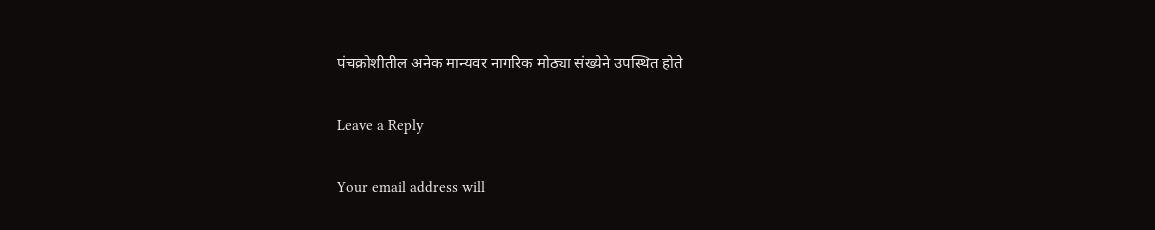पंचक्रोशीतील अनेक मान्यवर नागरिक मोठ्या संख्येने उपस्थित होते

Leave a Reply

Your email address will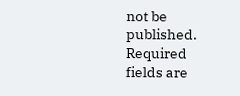not be published. Required fields are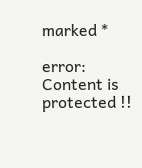marked *

error: Content is protected !!